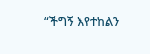“ችግኝ እየተከልን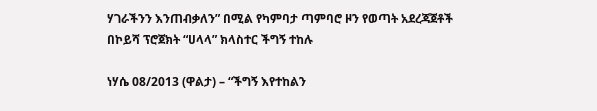ሃገራችንን እንጠብቃለን” በሚል የካምባታ ጣምባሮ ዞን የወጣት አደረጃጀቶች በኮይሻ ፕሮጀክት “ሀላላ” ክላስተር ችግኝ ተከሉ

ነሃሴ 08/2013 (ዋልታ) – “ችግኝ እየተከልን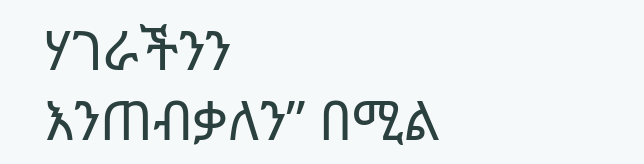ሃገራችንን እንጠብቃለን” በሚል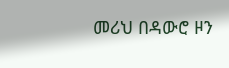መሪህ በዳውሮ ዞን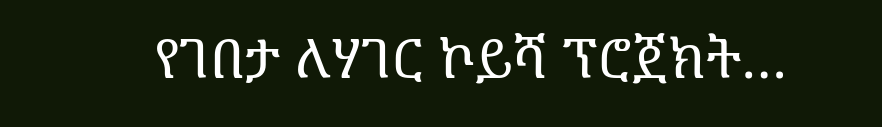የገበታ ለሃገር ኮይሻ ፕሮጀክት…